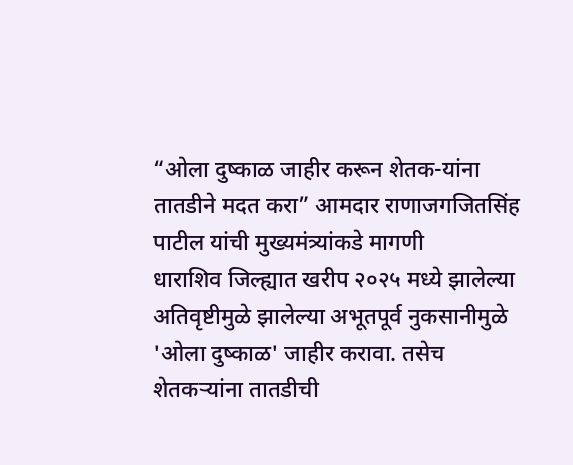“ओला दुष्काळ जाहीर करून शेतक-यांना तातडीने मदत करा” आमदार राणाजगजितसिंह पाटील यांची मुख्यमंत्र्यांकडे मागणी
धाराशिव जिल्ह्यात खरीप २०२५ मध्ये झालेल्या अतिवृष्टीमुळे झालेल्या अभूतपूर्व नुकसानीमुळे 'ओला दुष्काळ' जाहीर करावा. तसेच शेतकऱ्यांना तातडीची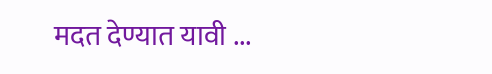मदत देण्यात यावी ...